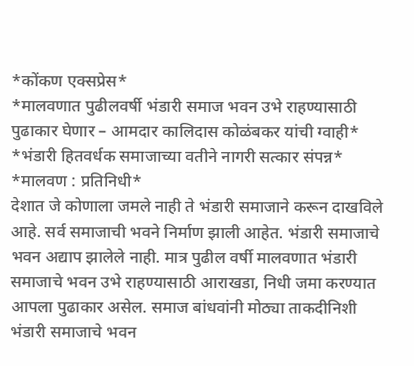*कोंकण एक्सप्रेस*
*मालवणात पुढीलवर्षी भंडारी समाज भवन उभे राहण्यासाठी पुढाकार घेणार – आमदार कालिदास कोळंबकर यांची ग्वाही*
*भंडारी हितवर्धक समाजाच्या वतीने नागरी सत्कार संपन्न*
*मालवण : प्रतिनिधी*
देशात जे कोणाला जमले नाही ते भंडारी समाजाने करून दाखविले आहे. सर्व समाजाची भवने निर्माण झाली आहेत. भंडारी समाजाचे भवन अद्याप झालेले नाही. मात्र पुढील वर्षी मालवणात भंडारी समाजाचे भवन उभे राहण्यासाठी आराखडा, निधी जमा करण्यात आपला पुढाकार असेल. समाज बांधवांनी मोठ्या ताकदीनिशी भंडारी समाजाचे भवन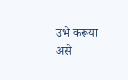उभे करूया असे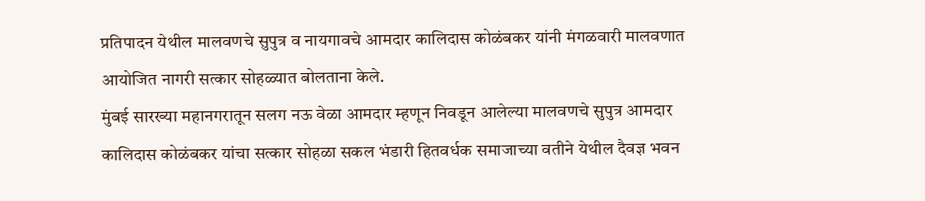प्रतिपादन येथील मालवणचे सुपुत्र व नायगावचे आमदार कालिदास कोळंबकर यांनी मंगळवारी मालवणात आयोजित नागरी सत्कार सोहळ्यात बोलताना केले.
मुंबई सारख्या महानगरातून सलग नऊ वेळा आमदार म्हणून निवडून आलेल्या मालवणचे सुपुत्र आमदार कालिदास कोळंबकर यांचा सत्कार सोहळा सकल भंडारी हितवर्धक समाजाच्या वतीने येथील दैवज्ञ भवन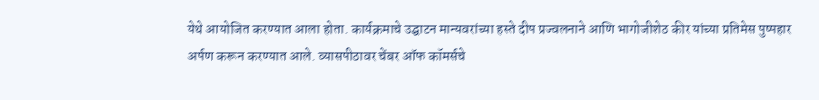येथे आयोजित करण्यात आला होता. कार्यक्रमाचे उद्घाटन मान्यवरांच्या हस्ते दीप प्रज्वलनाने आणि भागोजीशेठ कीर यांच्या प्रतिमेस पुष्पहार अर्पण करून करण्यात आले. व्यासपीठावर चेंबर ऑफ कॉमर्सचे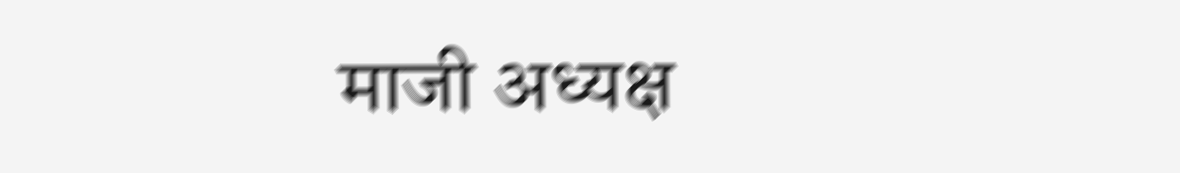माजी अध्यक्ष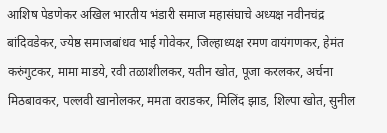आशिष पेडणेकर अखिल भारतीय भंडारी समाज महासंघाचे अध्यक्ष नवीनचंद्र बांदिवडेकर, ज्येष्ठ समाजबांधव भाई गोवेकर, जिल्हाध्यक्ष रमण वायंगणकर, हेमंत करुंगुटकर, मामा माडये, रवी तळाशीलकर, यतीन खोत, पूजा करलकर, अर्चना मिठबावकर, पल्लवी खानोलकर, ममता वराडकर, मिलिंद झाड, शिल्पा खोत, सुनील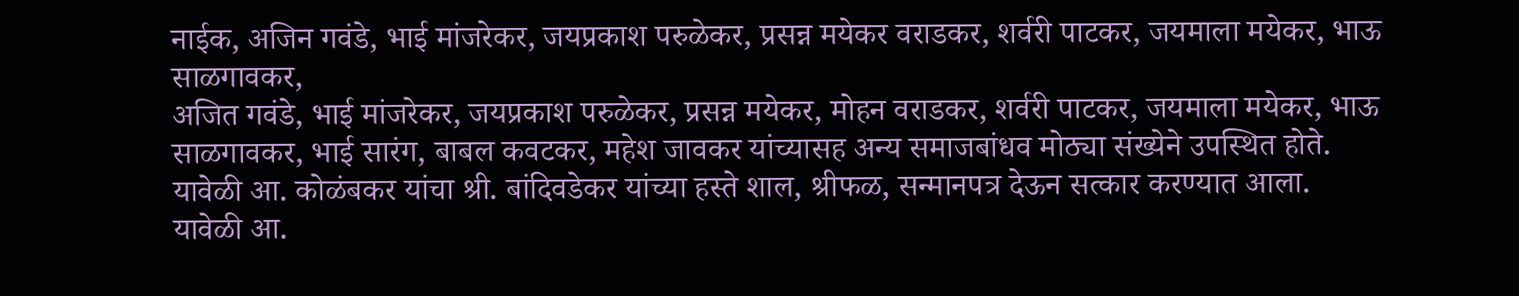नाईक, अजिन गवंडे, भाई मांजरेकर, जयप्रकाश परुळेकर, प्रसन्न मयेकर वराडकर, शर्वरी पाटकर, जयमाला मयेकर, भाऊ साळगावकर,
अजित गवंडे, भाई मांजरेकर, जयप्रकाश परुळेकर, प्रसन्न मयेकर, मोहन वराडकर, शर्वरी पाटकर, जयमाला मयेकर, भाऊ साळगावकर, भाई सारंग, बाबल कवटकर, महेश जावकर यांच्यासह अन्य समाजबांधव मोठ्या संख्येने उपस्थित होते. यावेळी आ. कोळंबकर यांचा श्री. बांदिवडेकर यांच्या हस्ते शाल, श्रीफळ, सन्मानपत्र देऊन सत्कार करण्यात आला.
यावेळी आ.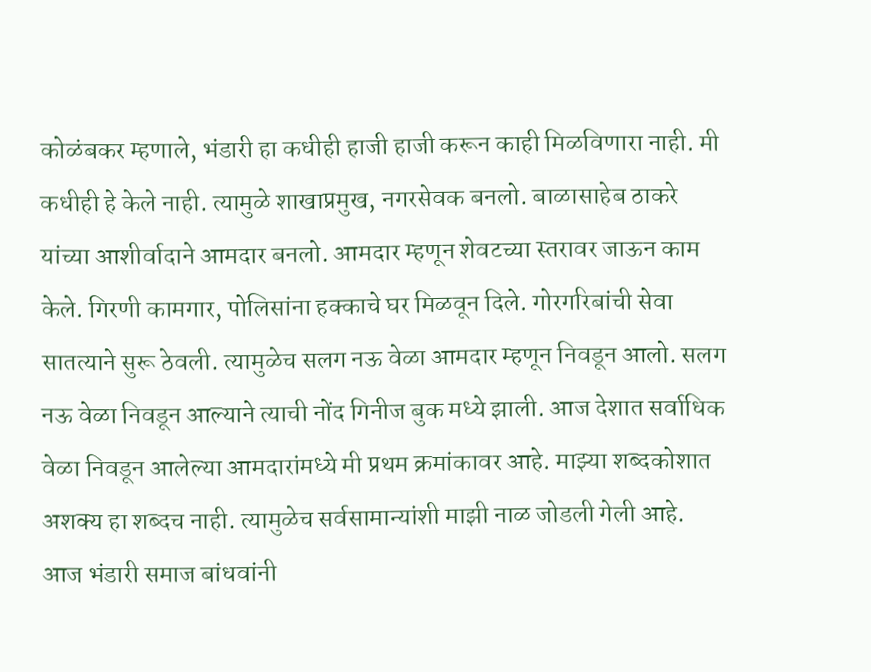कोळंबकर म्हणाले, भंडारी हा कधीही हाजी हाजी करून काही मिळविणारा नाही. मी कधीही हे केले नाही. त्यामुळे शाखाप्रमुख, नगरसेवक बनलो. बाळासाहेब ठाकरे यांच्या आशीर्वादाने आमदार बनलो. आमदार म्हणून शेवटच्या स्तरावर जाऊन काम केले. गिरणी कामगार, पोलिसांना हक्काचे घर मिळवून दिले. गोरगरिबांची सेवा सातत्याने सुरू ठेवली. त्यामुळेच सलग नऊ वेळा आमदार म्हणून निवडून आलो. सलग नऊ वेळा निवडून आल्याने त्याची नोंद गिनीज बुक मध्ये झाली. आज देशात सर्वाधिक वेळा निवडून आलेल्या आमदारांमध्ये मी प्रथम क्रमांकावर आहे. माझ्या शब्दकोशात अशक्य हा शब्दच नाही. त्यामुळेच सर्वसामान्यांशी माझी नाळ जोडली गेली आहे. आज भंडारी समाज बांधवांनी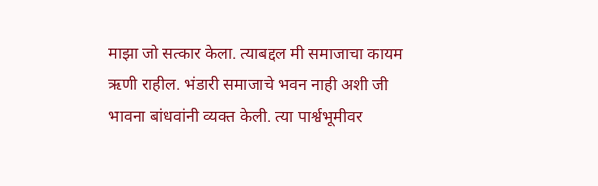माझा जो सत्कार केला. त्याबद्दल मी समाजाचा कायम ऋणी राहील. भंडारी समाजाचे भवन नाही अशी जी भावना बांधवांनी व्यक्त केली. त्या पार्श्वभूमीवर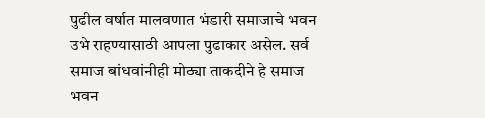पुढील वर्षात मालवणात भंडारी समाजाचे भवन उभे राहण्यासाठी आपला पुढाकार असेल. सर्व समाज बांधवांनीही मोठ्या ताकदीने हे समाज भवन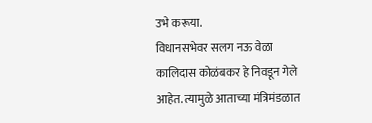उभे करूया.
विधानसभेवर सलग नऊ वेळा कालिदास कोळंबकर हे निवडून गेले आहेत. त्यामुळे आताच्या मंत्रिमंडळात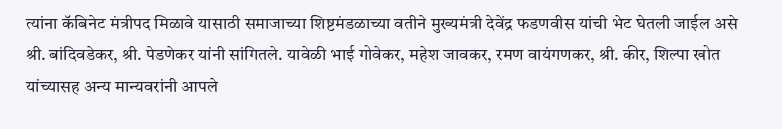त्यांना कॅबिनेट मंत्रीपद मिळावे यासाठी समाजाच्या शिष्टमंडळाच्या वतीने मुख्यमंत्री देवेंद्र फडणवीस यांची भेट घेतली जाईल असे श्री. बांदिवडेकर, श्री. पेडणेकर यांनी सांगितले. यावेळी भाई गोवेकर, महेश जावकर, रमण वायंगणकर, श्री. कीर, शिल्पा खोत यांच्यासह अन्य मान्यवरांनी आपले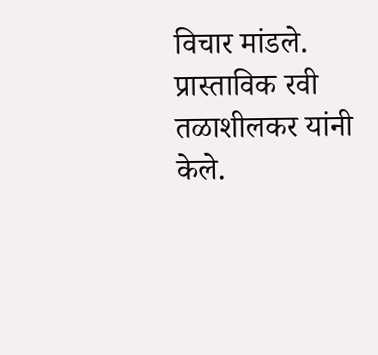विचार मांडले. प्रास्ताविक रवी तळाशीलकर यांनी केले.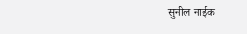सुनील नाईक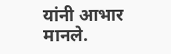यांनी आभार मानले.